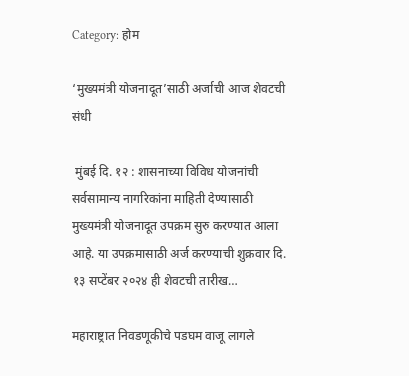Category: होम

‘मुख्यमंत्री योजनादूत’साठी अर्जाची आज शेवटची संधी

 मुंबई दि. १२ : शासनाच्या विविध योजनांची सर्वसामान्य नागरिकांना माहिती देण्यासाठी  मुख्यमंत्री योजनादूत उपक्रम सुरु करण्यात आला आहे. या उपक्रमासाठी अर्ज करण्याची शुक्रवार दि. १३ सप्टेंबर २०२४ ही शेवटची तारीख…

महाराष्ट्रात निवडणूकीचे पडघम वाजू लागले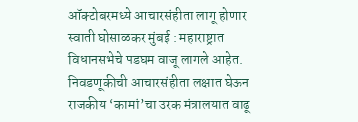ऑक्टोबरमध्ये आचारसंहीता लागू होणार स्वाती घोसाळकर मुंबई : महाराष्ट्रात विधानसभेचे पडघम वाजू लागले आहेत. निवडणूकीची आचारसंहीता लक्षात घेऊन राजकीय ‘कामां’चा उरक मंत्रालयात वाढू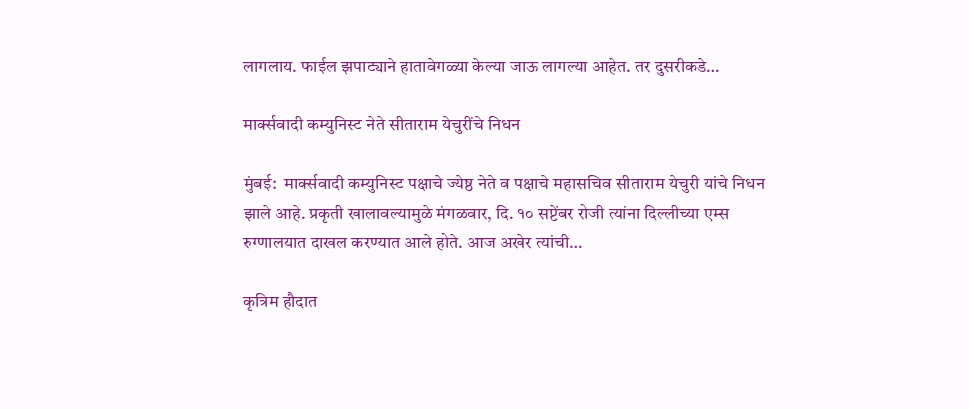लागलाय. फाईल झपाट्याने हातावेगळ्या केल्या जाऊ लागल्या आहेत. तर दुसरीकडे…

मार्क्सवादी कम्युनिस्ट नेते सीताराम येचुरींचे निधन

मुंबई:  मार्क्सवादी कम्युनिस्ट पक्षाचे ज्येष्ठ नेते व पक्षाचे महासचिव सीताराम येचुरी यांचे निधन झाले आहे. प्रकृती खालावल्यामुळे मंगळवार, दि. १० सप्टेंबर रोजी त्यांना दिल्लीच्या एम्स रुग्णालयात दाखल करण्यात आले होते. आज अखेर त्यांची…

कृत्रिम हौदात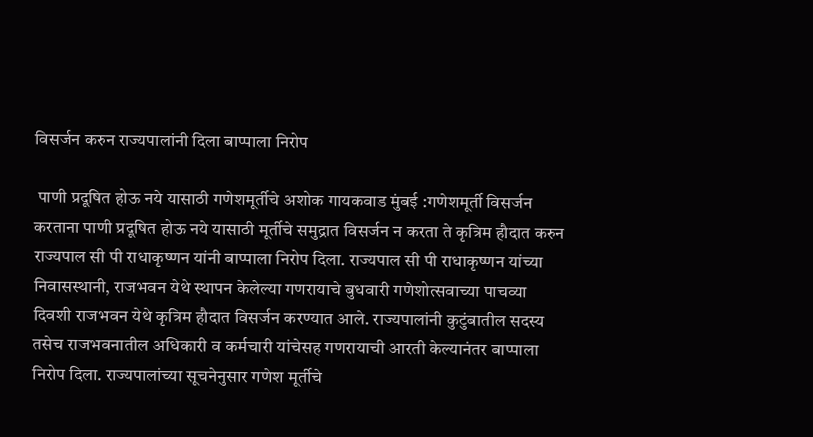विसर्जन करुन राज्यपालांनी दिला बाप्पाला निरोप

 पाणी प्रदूषित होऊ नये यासाठी गणेशमूर्तीचे अशोक गायकवाड मुंबई :गणेशमूर्ती विसर्जन करताना पाणी प्रदूषित होऊ नये यासाठी मूर्तीचे समुद्रात विसर्जन न करता ते कृत्रिम हौदात करुन राज्यपाल सी पी राधाकृष्णन यांनी बाप्पाला निरोप दिला. राज्यपाल सी पी राधाकृष्णन यांच्या निवासस्थानी, राजभवन येथे स्थापन केलेल्या गणरायाचे बुधवारी गणेशोत्सवाच्या पाचव्या दिवशी राजभवन येथे कृत्रिम हौदात विसर्जन करण्यात आले. राज्यपालांनी कुटुंबातील सदस्य तसेच राजभवनातील अधिकारी व कर्मचारी यांचेसह गणरायाची आरती केल्यानंतर बाप्पाला निरोप दिला. राज्यपालांच्या सूचनेनुसार गणेश मूर्तीचे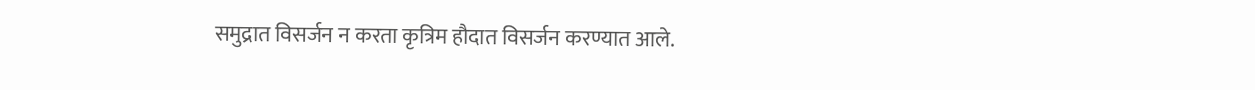समुद्रात विसर्जन न करता कृत्रिम हौदात विसर्जन करण्यात आले.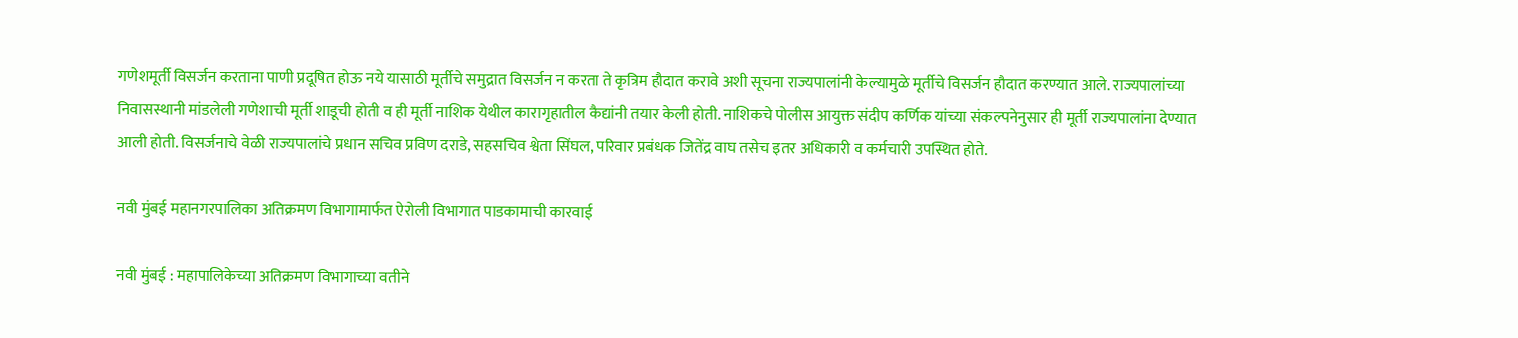गणेशमूर्ती विसर्जन करताना पाणी प्रदूषित होऊ नये यासाठी मूर्तीचे समुद्रात विसर्जन न करता ते कृत्रिम हौदात करावे अशी सूचना राज्यपालांनी केल्यामुळे मूर्तीचे विसर्जन हौदात करण्यात आले. राज्यपालांच्या निवासस्थानी मांडलेली गणेशाची मूर्ती शाडूची होती व ही मूर्ती नाशिक येथील कारागृहातील कैद्यांनी तयार केली होती. नाशिकचे पोलीस आयुक्त संदीप कर्णिक यांच्या संकल्पनेनुसार ही मूर्ती राज्यपालांना देण्यात आली होती. विसर्जनाचे वेळी राज्यपालांचे प्रधान सचिव प्रविण दराडे, सहसचिव श्वेता सिंघल, परिवार प्रबंधक जितेंद्र वाघ तसेच इतर अधिकारी व कर्मचारी उपस्थित होते.

नवी मुंबई महानगरपालिका अतिक्रमण विभागामार्फत ऐरोली विभागात पाडकामाची कारवाई

नवी मुंबई : महापालिकेच्या अतिक्रमण विभागाच्या वतीने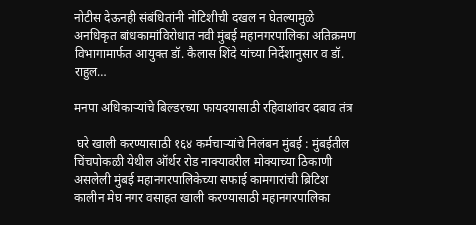नोटीस देऊनही संबंधितांनी नोटिशीची दखल न घेतल्यामुळे अनधिकृत बांधकामांविरोधात नवी मुंबई महानगरपालिका अतिक्रमण विभागामार्फत आयुक्त डॉ. कैलास शिंदे यांच्या निर्देशानुसार व डॉ. राहुल…

मनपा अधिकाऱ्यांचे बिल्डरच्या फायदयासाठी रहिवाशांवर दबाव तंत्र

 घरे खाली करण्यासाठी १६४ कर्मचाऱ्यांचे निलंबन मुंबई : मुंबईतील चिंचपोकळी येथील ऑर्थर रोड नाक्यावरील मोक्याच्या ठिकाणी असलेली मुंबई महानगरपालिकेच्या सफाई कामगारांची ब्रिटिश कालीन मेघ नगर वसाहत खाली करण्यासाठी महानगरपालिका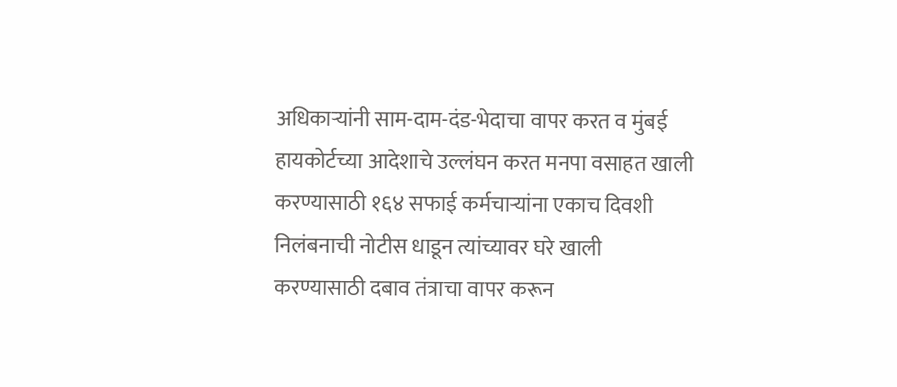अधिकाऱ्यांनी साम-दाम-दंड-भेदाचा वापर करत व मुंबई हायकोर्टच्या आदेशाचे उल्लंघन करत मनपा वसाहत खाली करण्यासाठी १६४ सफाई कर्मचाऱ्यांना एकाच दिवशी निलंबनाची नोटीस धाडून त्यांच्यावर घरे खाली करण्यासाठी दबाव तंत्राचा वापर करून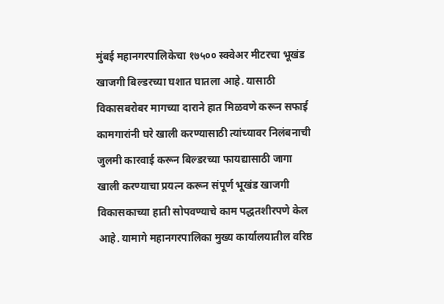मुंबई महानगरपालिकेचा १७५०० स्क्वेअर मीटरचा भूखंड खाजगी बिल्डरच्या घशात घातला आहे. यासाठी विकासबरोबर मागच्या दाराने हात मिळवणे करून सफाई कामगारांनी घरे खाली करण्यासाठी त्यांच्यावर निलंबनाची जुलमी कारवाई करून बिल्डरच्या फायद्यासाठी जागा खाली करण्याचा प्रयत्न करून संपूर्ण भूखंड खाजगी विकासकाच्या हाती सोपवण्याचे काम पद्धतशीरपणे केल आहे. यामागे महानगरपालिका मुख्य कार्यालयातील वरिष्ठ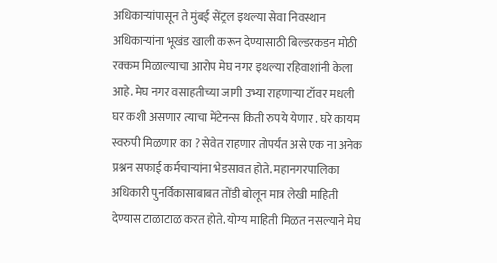अधिकाऱ्यांपासून ते मुंबई सेंट्रल इथल्या सेवा निवस्थान अधिकाऱ्यांना भूखंड खाली करून देण्यासाठी बिल्डरकडन मोठी रक्कम मिळाल्याचा आरोप मेघ नगर इथल्या रहिवाशांनी केला आहे. मेघ नगर वसाहतीच्या जागी उभ्या राहणाऱ्या टॉवर मधली घर कशी असणार त्याचा मेंटेनन्स किती रुपये येणार . घरे कायम स्वरुपी मिळणार का ? सेवेत राहणार तोपर्यंत असे एक ना अनेक प्रश्नन सफाई कर्मचाऱ्यांना भेडसावत होते. महानगरपालिका अधिकारी पुनर्विकासाबाबत तोंडी बोलून मात्र लेखी माहिती देण्यास टाळाटाळ करत होते. योग्य माहिती मिळत नसल्याने मेघ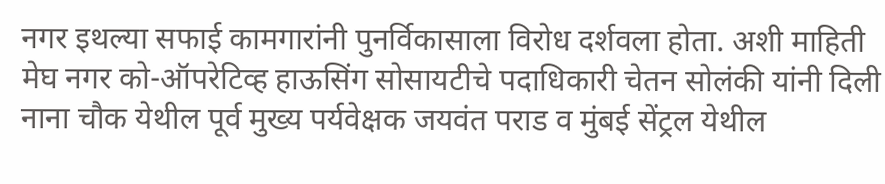नगर इथल्या सफाई कामगारांनी पुनर्विकासाला विरोध दर्शवला होता. अशी माहिती मेघ नगर को-ऑपरेटिव्ह हाऊसिंग सोसायटीचे पदाधिकारी चेतन सोलंकी यांनी दिली नाना चौक येथील पूर्व मुख्य पर्यवेक्षक जयवंत पराड व मुंबई सेंट्रल येथील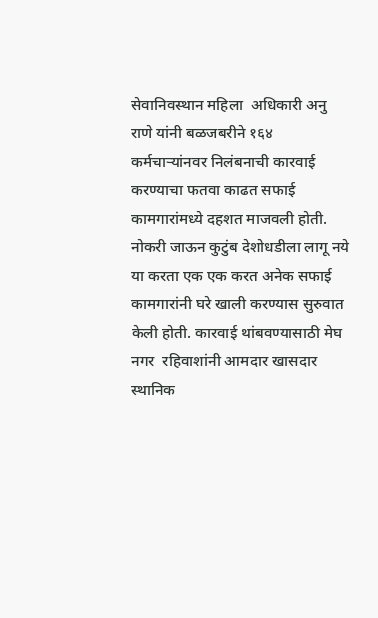सेवानिवस्थान महिला  अधिकारी अनु राणे यांनी बळजबरीने १६४ कर्मचाऱ्यांनवर निलंबनाची कारवाई करण्याचा फतवा काढत सफाई कामगारांमध्ये दहशत माजवली होती. नोकरी जाऊन कुटुंब देशोधडीला लागू नये या करता एक एक करत अनेक सफाई कामगारांनी घरे खाली करण्यास सुरुवात केली होती. कारवाई थांबवण्यासाठी मेघ नगर  रहिवाशांनी आमदार खासदार स्थानिक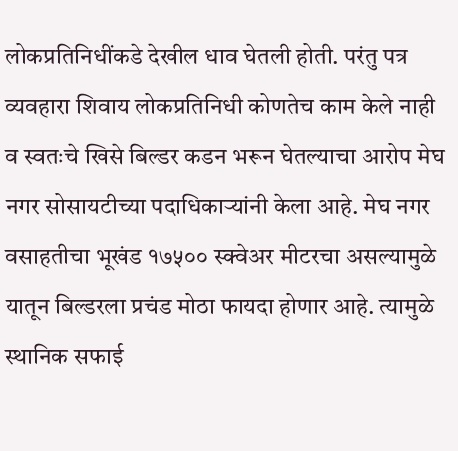लोकप्रतिनिधींकडे देखील धाव घेतली होती. परंतु पत्र व्यवहारा शिवाय लोकप्रतिनिधी कोणतेच काम केले नाही व स्वतःचे खिसे बिल्डर कडन भरून घेतल्याचा आरोप मेघ नगर सोसायटीच्या पदाधिकाऱ्यांनी केला आहे. मेघ नगर वसाहतीचा भूखंड १७५०० स्क्वेअर मीटरचा असल्यामुळे यातून बिल्डरला प्रचंड मोठा फायदा होणार आहे. त्यामुळे स्थानिक सफाई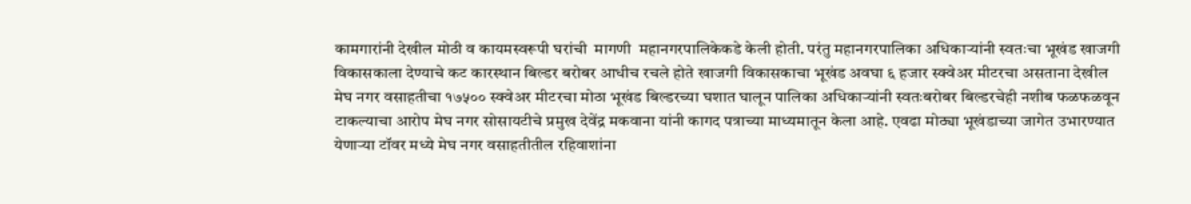कामगारांनी देखील मोठी व कायमस्वरूपी घरांची  मागणी  महानगरपालिकेकडे केली होती. परंतु महानगरपालिका अधिकाऱ्यांनी स्वतःचा भूखंड खाजगी विकासकाला देण्याचे कट कारस्थान बिल्डर बरोबर आधीच रचले होते खाजगी विकासकाचा भूखंड अवघा ६ हजार स्क्वेअर मीटरचा असताना देखील मेघ नगर वसाहतीचा १७५०० स्क्वेअर मीटरचा मोठा भूखंड बिल्डरच्या घशात घालून पालिका अधिकाऱ्यांनी स्वतःबरोबर बिल्डरचेही नशीब फळफळवून टाकल्याचा आरोप मेघ नगर सोसायटीचे प्रमुख देवेंद्र मकवाना यांनी कागद पत्राच्या माध्यमातून केला आहे. एवढा मोठ्या भूखंडाच्या जागेत उभारण्यात येणाऱ्या टॉवर मध्ये मेघ नगर वसाहतीतील रहिवाशांना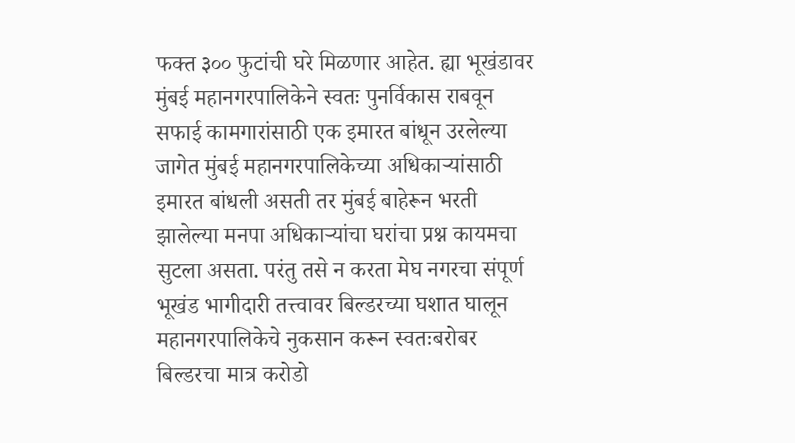फक्त ३०० फुटांची घरे मिळणार आहेत. ह्या भूखंडावर मुंबई महानगरपालिकेने स्वतः पुनर्विकास राबवून सफाई कामगारांसाठी एक इमारत बांधून उरलेल्या जागेत मुंबई महानगरपालिकेच्या अधिकाऱ्यांसाठी इमारत बांधली असती तर मुंबई बाहेरून भरती झालेल्या मनपा अधिकाऱ्यांचा घरांचा प्रश्न कायमचा सुटला असता. परंतु तसे न करता मेघ नगरचा संपूर्ण भूखंड भागीदारी तत्त्वावर बिल्डरच्या घशात घालून महानगरपालिकेचे नुकसान करून स्वतःबरोबर बिल्डरचा मात्र करोडो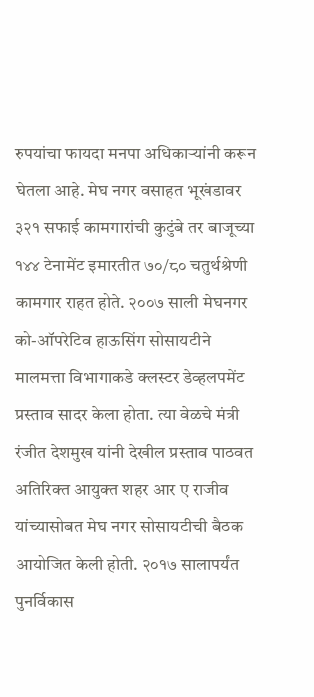रुपयांचा फायदा मनपा अधिकाऱ्यांनी करून घेतला आहे. मेघ नगर वसाहत भूखंडावर ३२१ सफाई कामगारांची कुटुंबे तर बाजूच्या १४४ टेनामेंट इमारतीत ७०/८० चतुर्थश्रेणी कामगार राहत होते. २००७ साली मेघनगर को-ऑपरेटिव हाऊसिंग सोसायटीने मालमत्ता विभागाकडे क्लस्टर डेव्हलपमेंट प्रस्ताव सादर केला होता. त्या वेळचे मंत्री रंजीत देशमुख यांनी देखील प्रस्ताव पाठवत अतिरिक्त आयुक्त शहर आर ए राजीव यांच्यासोबत मेघ नगर सोसायटीची बैठक आयोजित केली होती. २०१७ सालापर्यंत पुनर्विकास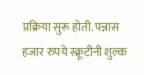प्रक्रिया सुरू होती. पन्नास हजार रुपये स्क्रूटीनी शुल्क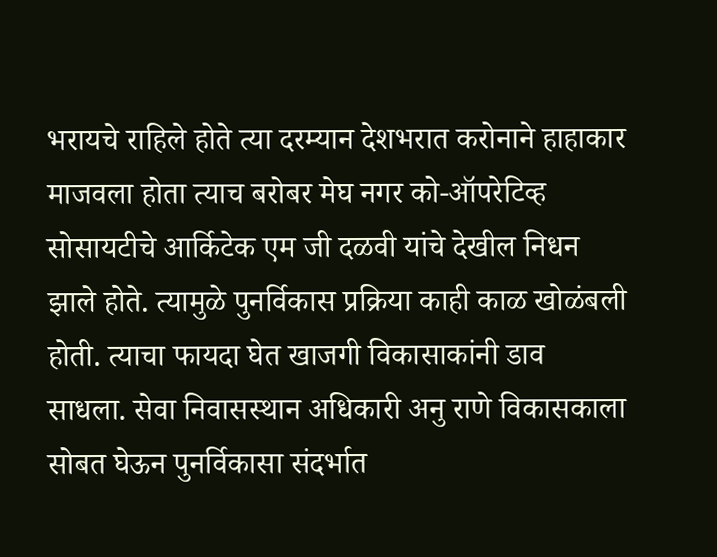भरायचे राहिले होते त्या दरम्यान देशभरात करोनाने हाहाकार माजवला होता त्याच बरोबर मेघ नगर को-ऑपरेटिव्ह सोसायटीचे आर्किटेक एम जी दळवी यांचे देखील निधन झाले होते. त्यामुळे पुनर्विकास प्रक्रिया काही काळ खोळंबली होती. त्याचा फायदा घेत खाजगी विकासाकांनी डाव साधला. सेवा निवासस्थान अधिकारी अनु राणे विकासकाला सोबत घेऊन पुनर्विकासा संदर्भात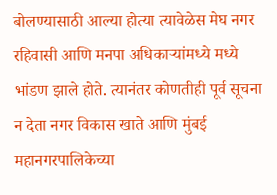बोलण्यासाठी आल्या होत्या त्यावेळेस मेघ नगर रहिवासी आणि मनपा अधिकाऱ्यांमध्ये मध्ये भांडण झाले होते. त्यानंतर कोणतीही पूर्व सूचना न देता नगर विकास खाते आणि मुंबई महानगरपालिकेच्या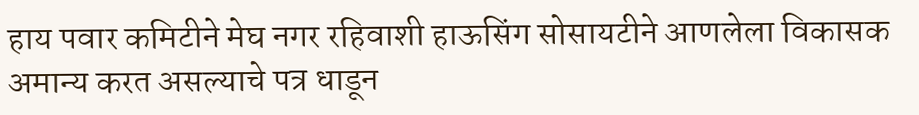हाय पवार कमिटीने मेघ नगर रहिवाशी हाऊसिंग सोसायटीने आणलेला विकासक अमान्य करत असल्याचे पत्र धाडून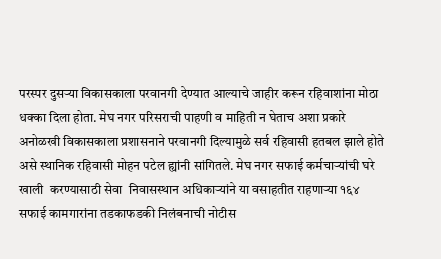परस्पर दुसऱ्या विकासकाला परवानगी देण्यात आल्याचे जाहीर करून रहिवाशांना मोठा धक्का दिला होता. मेघ नगर परिसराची पाहणी व माहिती न घेताच अशा प्रकारे अनोळखी विकासकाला प्रशासनाने परवानगी दिल्यामुळे सर्व रहिवासी हतबल झाले होते असे स्थानिक रहिवासी मोहन पटेल ह्यांनी सांगितले. मेघ नगर सफाई कर्मचाऱ्यांची घरे खाली  करण्यासाठी सेवा  निवासस्थान अधिकाऱ्यांने या वसाहतीत राहणाऱ्या १६४ सफाई कामगारांना तडकाफडकी निलंबनाची नोटीस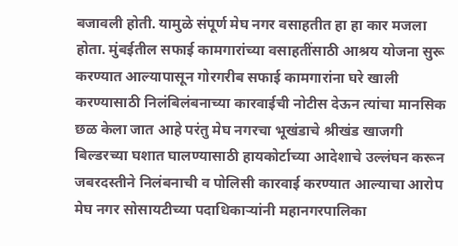बजावली होती. यामुळे संपूर्ण मेघ नगर वसाहतीत हा हा कार मजला होता. मुंबईतील सफाई कामगारांच्या वसाहतींसाठी आश्रय योजना सुरू करण्यात आल्यापासून गोरगरीब सफाई कामगारांना घरे खाली करण्यासाठी निलंबिलंबनाच्या कारवाईची नोटीस देऊन त्यांचा मानसिक छळ केला जात आहे परंतु मेघ नगरचा भूखंडाचे श्रीखंड खाजगी बिल्डरच्या घशात घालण्यासाठी हायकोर्टाच्या आदेशाचे उल्लंघन करून जबरदस्तीने निलंबनाची व पोलिसी कारवाई करण्यात आल्याचा आरोप मेघ नगर सोसायटीच्या पदाधिकाऱ्यांनी महानगरपालिका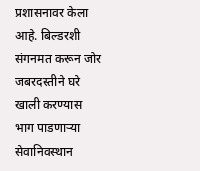प्रशासनावर केला आहे. बिल्डरशी संगनमत करून जोर जबरदस्तीने घरे खाली करण्यास भाग पाडणाऱ्या सेवानिवस्थान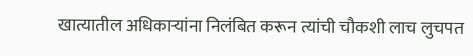खात्यातील अधिकाऱ्यांना निलंबित करून त्यांची चौकशी लाच लुचपत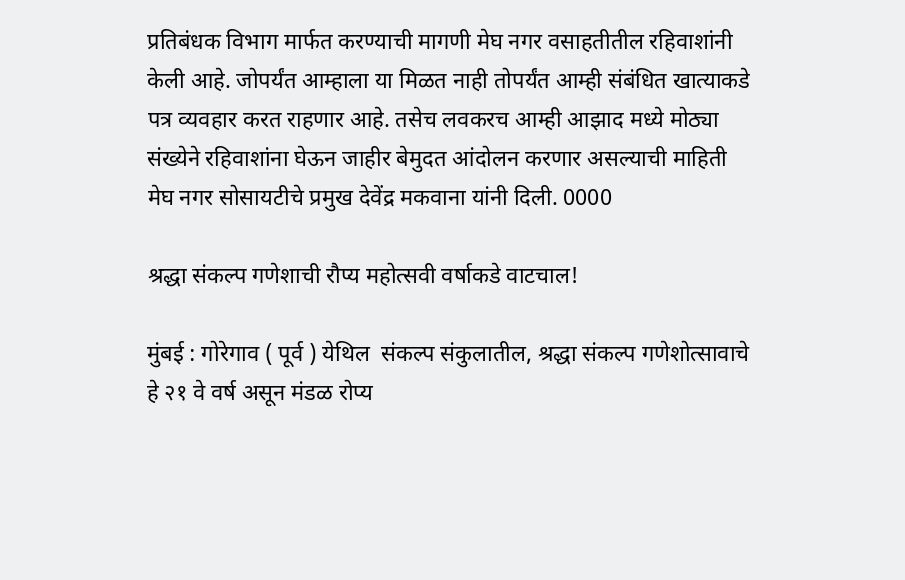प्रतिबंधक विभाग मार्फत करण्याची मागणी मेघ नगर वसाहतीतील रहिवाशांनी केली आहे. जोपर्यंत आम्हाला या मिळत नाही तोपर्यंत आम्ही संबंधित खात्याकडे पत्र व्यवहार करत राहणार आहे. तसेच लवकरच आम्ही आझाद मध्ये मोठ्या संख्येने रहिवाशांना घेऊन जाहीर बेमुदत आंदोलन करणार असल्याची माहिती मेघ नगर सोसायटीचे प्रमुख देवेंद्र मकवाना यांनी दिली. 0000

श्रद्धा संकल्प गणेशाची रौप्य महोत्सवी वर्षाकडे वाटचाल!

मुंबई : गोरेगाव ( पूर्व ) येथिल  संकल्प संकुलातील, श्रद्धा संकल्प गणेशोत्सावाचे हे २१ वे वर्ष असून मंडळ रोप्य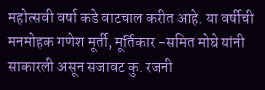महोत्सवी वर्षा कडे वाटचाल करीत आहे. या वर्षीची मनमोहक गणेश मूर्ती, मूर्तिकार -समित मोघे यांनी साकारली असून सजावट कु. रजनी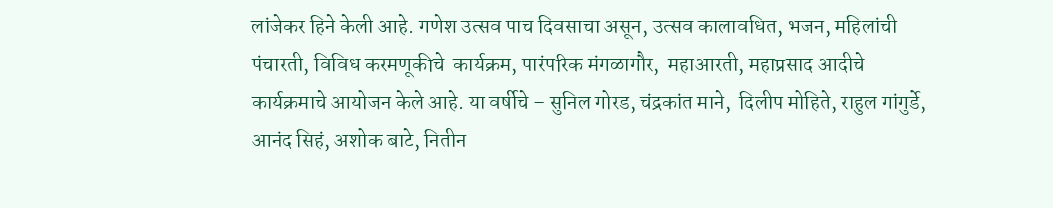लांजेकर हिने केली आहे. गणेश उत्सव पाच दिवसाचा असून, उत्सव कालावधित, भजन, महिलांची पंचारती, विविध करमणूकीचे  कार्यक्रम, पारंपरिक मंगळागौर,  महाआरती, महाप्रसाद आदीचे कार्यक्रमाचे आयोजन केले आहे. या वर्षीचे – सुनिल गोरड, चंद्रकांत माने,  दिलीप मोहिते, राहुल गांगुर्डे, आनंद सिहं, अशोक बाटे, नितीन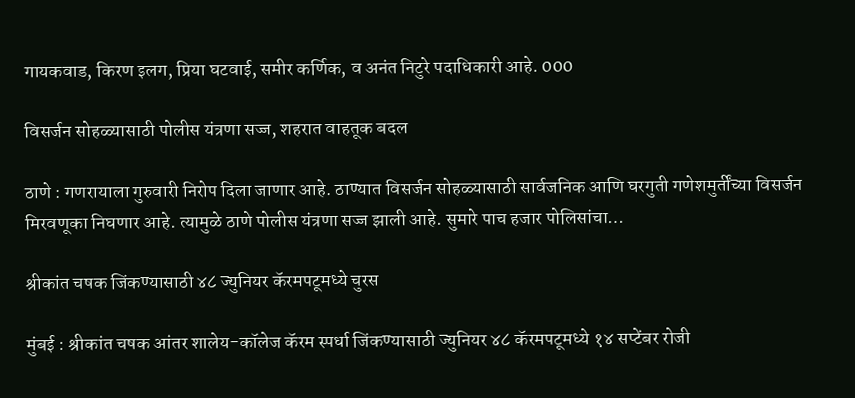गायकवाड, किरण इलग, प्रिया घटवाई, समीर कर्णिक, व अनंत निटुरे पदाधिकारी आहे. 000

विसर्जन सोहळ्यासाठी पोलीस यंत्रणा सज्ज, शहरात वाहतूक बदल

ठाणे : गणरायाला गुरुवारी निरोप दिला जाणार आहे. ठाण्यात विसर्जन सोहळ्यासाठी सार्वजनिक आणि घरगुती गणेशमुर्तींच्या विसर्जन मिरवणूका निघणार आहे. त्यामुळे ठाणे पोलीस यंत्रणा सज्ज झाली आहे. सुमारे पाच हजार पोलिसांचा…

श्रीकांत चषक जिंकण्यासाठी ४८ ज्युनियर कॅरमपटूमध्ये चुरस

मुंबई : श्रीकांत चषक आंतर शालेय-कॉलेज कॅरम स्पर्धा जिंकण्यासाठी ज्युनियर ४८ कॅरमपटूमध्ये १४ सप्टेंबर रोजी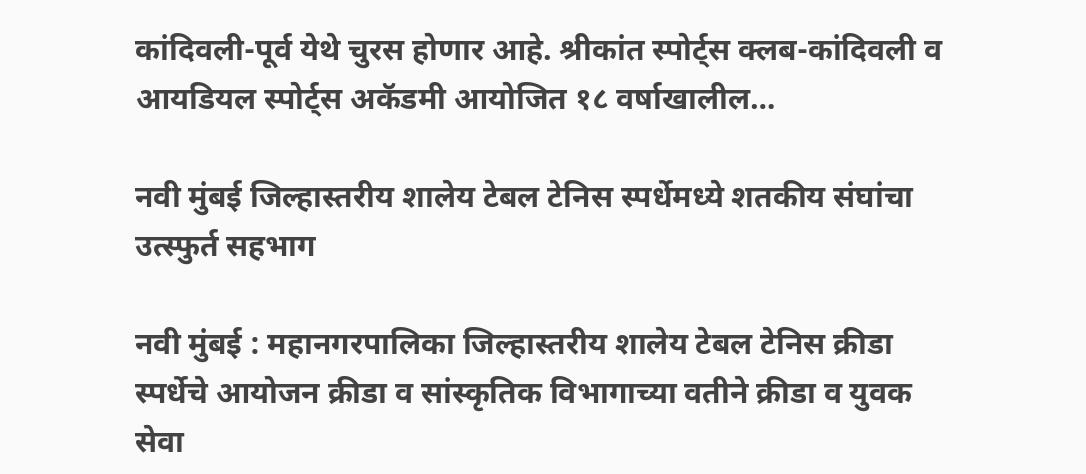कांदिवली-पूर्व येथे चुरस होणार आहे. श्रीकांत स्पोर्ट्स क्लब-कांदिवली व आयडियल स्पोर्ट्स अकॅडमी आयोजित १८ वर्षाखालील…

नवी मुंबई जिल्हास्तरीय शालेय टेबल टेनिस स्पर्धेमध्ये शतकीय संघांचा उत्स्फुर्त सहभाग

नवी मुंबई : महानगरपालिका जिल्हास्तरीय शालेय टेबल टेनिस क्रीडा स्पर्धेचे आयोजन क्रीडा व सांस्कृतिक विभागाच्या वतीने क्रीडा व युवक सेवा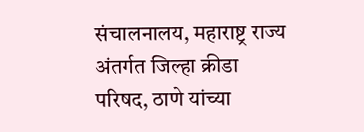संचालनालय, महाराष्ट्र राज्य अंतर्गत जिल्हा क्रीडा परिषद, ठाणे यांच्या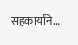सहकार्याने…